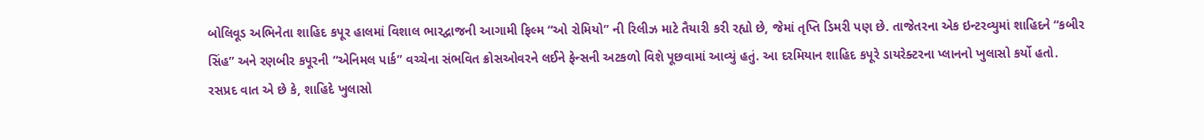બોલિવૂડ અભિનેતા શાહિદ કપૂર હાલમાં વિશાલ ભારદ્વાજની આગામી ફિલ્મ “ઓ રોમિયો” ની રિલીઝ માટે તૈયારી કરી રહ્યો છે, જેમાં તૃપ્તિ ડિમરી પણ છે. તાજેતરના એક ઇન્ટરવ્યુમાં શાહિદને “કબીર સિંહ” અને રણબીર કપૂરની “એનિમલ પાર્ક” વચ્ચેના સંભવિત ક્રોસઓવરને લઈને ફેન્સની અટકળો વિશે પૂછવામાં આવ્યું હતું. આ દરમિયાન શાહિદ કપૂરે ડાયરેક્ટરના પ્લાનનો ખુલાસો કર્યો હતો.
રસપ્રદ વાત એ છે કે, શાહિદે ખુલાસો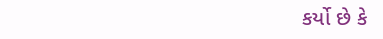કર્યો છે કે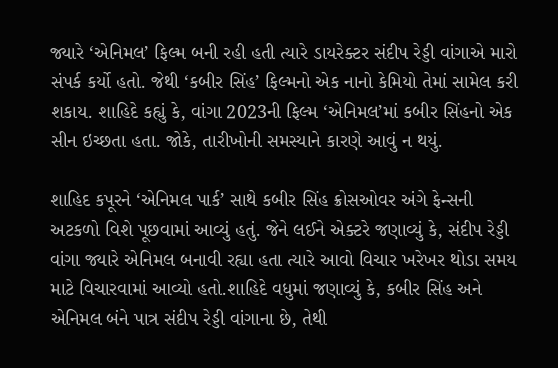જ્યારે ‘એનિમલ’ ફિલ્મ બની રહી હતી ત્યારે ડાયરેક્ટર સંદીપ રેડ્ડી વાંગાએ મારો સંપર્ક કર્યો હતો. જેથી ‘કબીર સિંહ’ ફિલ્મનો એક નાનો કેમિયો તેમાં સામેલ કરી શકાય. શાહિદે કહ્યું કે, વાંગા 2023ની ફિલ્મ ‘એનિમલ’માં કબીર સિંહનો એક સીન ઇચ્છતા હતા. જોકે, તારીખોની સમસ્યાને કારણે આવું ન થયું.

શાહિદ કપૂરને ‘એનિમલ પાર્ક’ સાથે કબીર સિંહ ક્રોસઓવર અંગે ફેન્સની અટકળો વિશે પૂછવામાં આવ્યું હતું. જેને લઈને એક્ટરે જણાવ્યું કે, સંદીપ રેડ્ડી વાંગા જ્યારે એનિમલ બનાવી રહ્યા હતા ત્યારે આવો વિચાર ખરેખર થોડા સમય માટે વિચારવામાં આવ્યો હતો.શાહિદે વધુમાં જણાવ્યું કે, કબીર સિંહ અને એનિમલ બંને પાત્ર સંદીપ રેડ્ડી વાંગાના છે, તેથી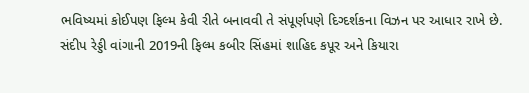ભવિષ્યમાં કોઈપણ ફિલ્મ કેવી રીતે બનાવવી તે સંપૂર્ણપણે દિગ્દર્શકના વિઝન પર આધાર રાખે છે.
સંદીપ રેડ્ડી વાંગાની 2019ની ફિલ્મ કબીર સિંહમાં શાહિદ કપૂર અને કિયારા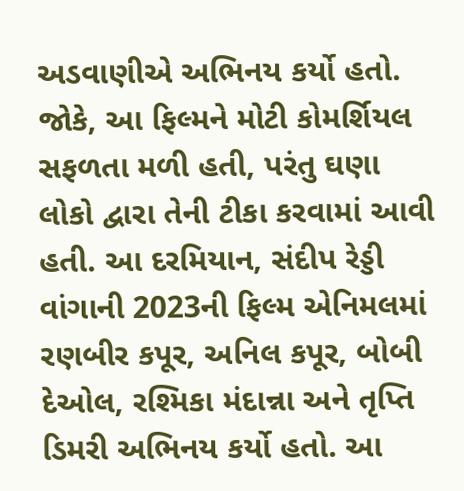અડવાણીએ અભિનય કર્યો હતો. જોકે, આ ફિલ્મને મોટી કોમર્શિયલ સફળતા મળી હતી, પરંતુ ઘણા લોકો દ્વારા તેની ટીકા કરવામાં આવી હતી. આ દરમિયાન, સંદીપ રેડ્ડી વાંગાની 2023ની ફિલ્મ એનિમલમાં રણબીર કપૂર, અનિલ કપૂર, બોબી દેઓલ, રશ્મિકા મંદાન્ના અને તૃપ્તિ ડિમરી અભિનય કર્યો હતો. આ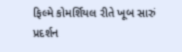ફિલ્મે કોમર્શિયલ રીતે ખૂબ સારું પ્રદર્શન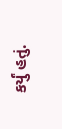કર્યું હતું.